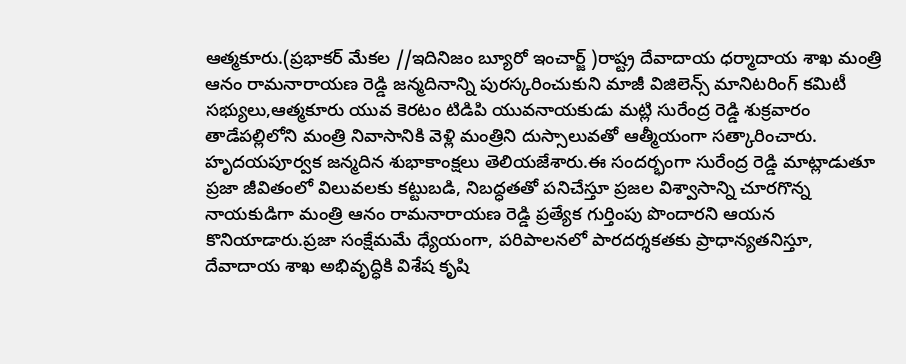ఆత్మకూరు.(ప్రభాకర్ మేకల //ఇదినిజం బ్యూరో ఇంచార్జ్ )రాష్ట్ర దేవాదాయ ధర్మాదాయ శాఖ మంత్రి ఆనం రామనారాయణ రెడ్డి జన్మదినాన్ని పురస్కరించుకుని మాజీ విజిలెన్స్ మానిటరింగ్ కమిటీ సభ్యులు,ఆత్మకూరు యువ కెరటం టిడిపి యువనాయకుడు మట్లి సురేంద్ర రెడ్డి శుక్రవారం తాడేపల్లిలోని మంత్రి నివాసానికి వెళ్లి మంత్రిని దుస్సాలువతో ఆత్మీయంగా సత్కారించారు.
హృదయపూర్వక జన్మదిన శుభాకాంక్షలు తెలియజేశారు.ఈ సందర్భంగా సురేంద్ర రెడ్డి మాట్లాడుతూ ప్రజా జీవితంలో విలువలకు కట్టుబడి, నిబద్ధతతో పనిచేస్తూ ప్రజల విశ్వాసాన్ని చూరగొన్న నాయకుడిగా మంత్రి ఆనం రామనారాయణ రెడ్డి ప్రత్యేక గుర్తింపు పొందారని ఆయన కొనియాడారు.ప్రజా సంక్షేమమే ధ్యేయంగా, పరిపాలనలో పారదర్శకతకు ప్రాధాన్యతనిస్తూ, దేవాదాయ శాఖ అభివృద్ధికి విశేష కృషి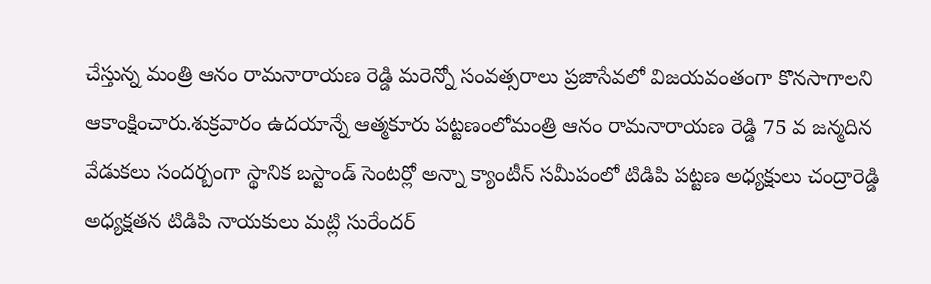చేస్తున్న మంత్రి ఆనం రామనారాయణ రెడ్డి మరెన్నో సంవత్సరాలు ప్రజాసేవలో విజయవంతంగా కొనసాగాలని ఆకాంక్షించారు.శుక్రవారం ఉదయాన్నే ఆత్మకూరు పట్టణంలోమంత్రి ఆనం రామనారాయణ రెడ్డి 75 వ జన్మదిన వేడుకలు సందర్బంగా స్థానిక బస్టాండ్ సెంటర్లో అన్నా క్యాంటీన్ సమీపంలో టిడిపి పట్టణ అధ్యక్షులు చంద్రారెడ్డి అధ్యక్షతన టిడిపి నాయకులు మట్లి సురేందర్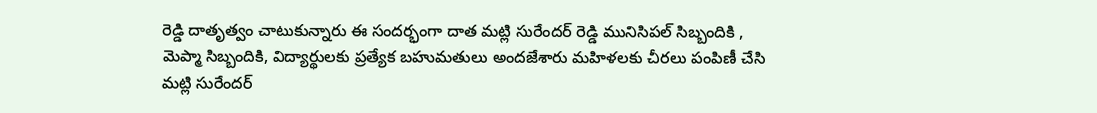రెడ్డి దాతృత్వం చాటుకున్నారు ఈ సందర్భంగా దాత మట్లి సురేందర్ రెడ్డి మునిసిపల్ సిబ్బందికి , మెప్మా సిబ్బందికి, విద్యార్థులకు ప్రత్యేక బహుమతులు అందజేశారు మహిళలకు చీరలు పంపిణీ చేసి మట్లి సురేందర్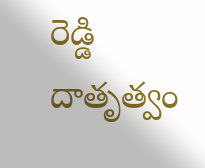రెడ్డి దాతృత్వం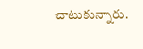చాటుకున్నారు.